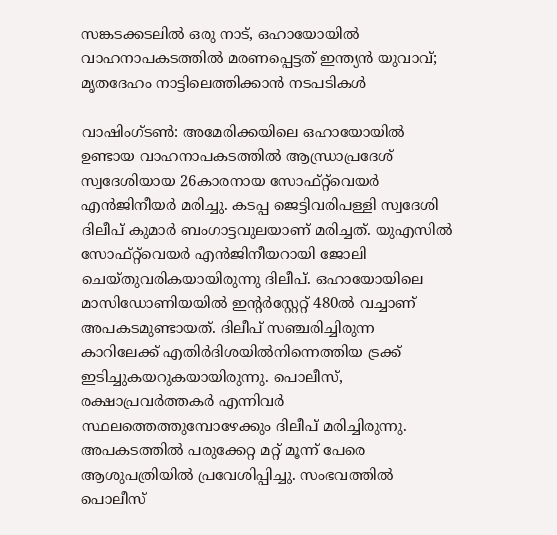സങ്കടക്കടലിൽ ഒരു നാട്, ഒഹായോയിൽ വാഹനാപകടത്തിൽ മരണപ്പെട്ടത് ഇന്ത്യൻ യുവാവ്; മൃതദേഹം നാട്ടിലെത്തിക്കാൻ നടപടികൾ

വാഷിംഗ്ടൺ: അമേരിക്കയിലെ ഒഹായോയിൽ ഉണ്ടായ വാഹനാപകടത്തിൽ ആന്ധ്രാപ്രദേശ് സ്വദേശിയായ 26കാരനായ സോഫ്റ്റ്‌വെയർ എൻജിനീയർ മരിച്ചു. കടപ്പ ജെട്ടിവരിപള്ളി സ്വദേശി ദിലീപ് കുമാർ ബംഗാട്ടവുലയാണ് മരിച്ചത്. യുഎസിൽ സോഫ്റ്റ്‌വെയർ എൻജിനീയറായി ജോലി ചെയ്തുവരികയായിരുന്നു ദിലീപ്. ഒഹായോയിലെ മാസിഡോണിയയിൽ ഇന്റർസ്റ്റേറ്റ് 480ൽ വച്ചാണ് അപകടമുണ്ടായത്. ദിലീപ് സഞ്ചരിച്ചിരുന്ന കാറിലേക്ക് എതിർദിശയിൽനിന്നെത്തിയ ട്രക്ക് ഇടിച്ചുകയറുകയായിരുന്നു. പൊലീസ്, രക്ഷാപ്രവർത്തകർ എന്നിവർ സ്ഥലത്തെത്തുമ്പോഴേക്കും ദിലീപ് മരിച്ചിരുന്നു. അപകടത്തിൽ പരുക്കേറ്റ മറ്റ് മൂന്ന് പേരെ ആശുപത്രിയിൽ പ്രവേശിപ്പിച്ചു. സംഭവത്തിൽ പൊലീസ്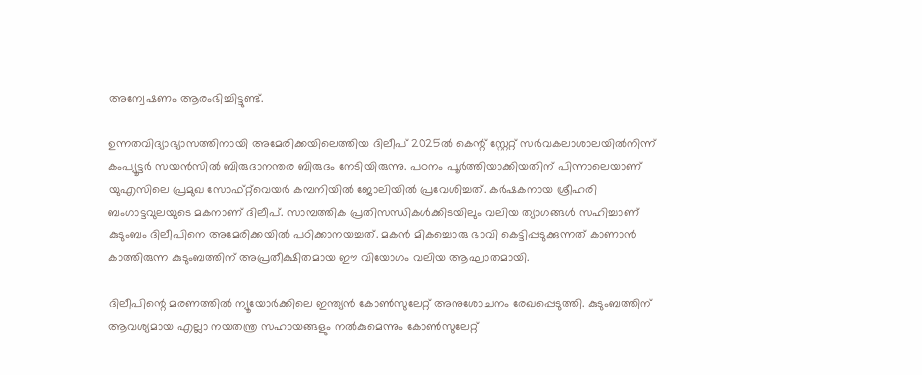അന്വേഷണം ആരംഭിച്ചിട്ടുണ്ട്.

ഉന്നതവിദ്യാഭ്യാസത്തിനായി അമേരിക്കയിലെത്തിയ ദിലീപ് 2025ൽ കെന്റ് സ്റ്റേറ്റ് സർവകലാശാലയിൽനിന്ന് കംപ്യൂട്ടർ സയൻസിൽ ബിരുദാനന്തര ബിരുദം നേടിയിരുന്നു. പഠനം പൂർത്തിയാക്കിയതിന് പിന്നാലെയാണ് യുഎസിലെ പ്രമുഖ സോഫ്റ്റ്‌വെയർ കമ്പനിയിൽ ജോലിയിൽ പ്രവേശിച്ചത്. കർഷകനായ ശ്രീഹരി ബംഗാട്ടവുലയുടെ മകനാണ് ദിലീപ്. സാമ്പത്തിക പ്രതിസന്ധികൾക്കിടയിലും വലിയ ത്യാഗങ്ങൾ സഹിച്ചാണ് കുടുംബം ദിലീപിനെ അമേരിക്കയിൽ പഠിക്കാനയച്ചത്. മകൻ മികച്ചൊരു ഭാവി കെട്ടിപ്പടുക്കുന്നത് കാണാൻ കാത്തിരുന്ന കുടുംബത്തിന് അപ്രതീക്ഷിതമായ ഈ വിയോഗം വലിയ ആഘാതമായി.

ദിലീപിന്റെ മരണത്തിൽ ന്യൂയോർക്കിലെ ഇന്ത്യൻ കോൺസുലേറ്റ് അനുശോചനം രേഖപ്പെടുത്തി. കുടുംബത്തിന് ആവശ്യമായ എല്ലാ നയതന്ത്ര സഹായങ്ങളും നൽകുമെന്നും കോൺസുലേറ്റ്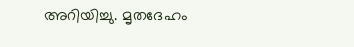അറിയിച്ചു. മൃതദേഹം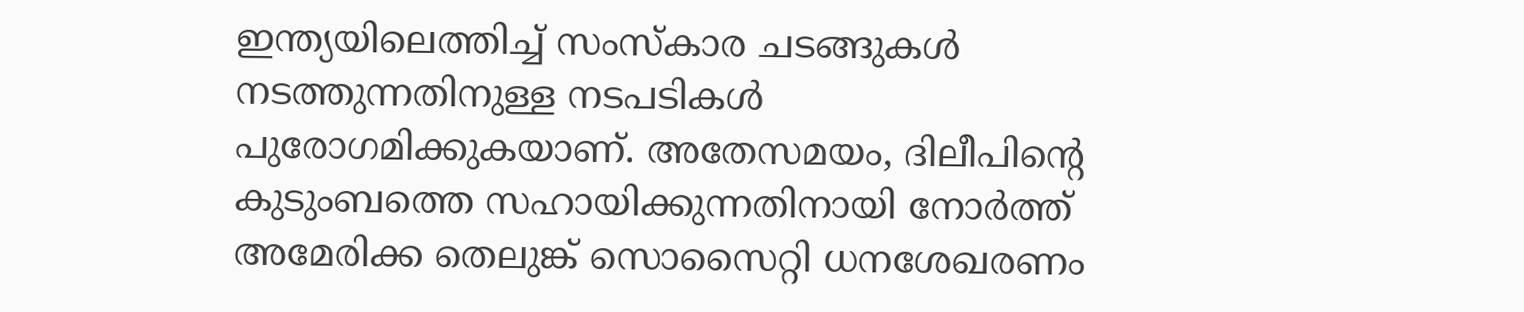ഇന്ത്യയിലെത്തിച്ച് സംസ്കാര ചടങ്ങുകൾ നടത്തുന്നതിനുള്ള നടപടികൾ പുരോഗമിക്കുകയാണ്. അതേസമയം, ദിലീപിന്റെ കുടുംബത്തെ സഹായിക്കുന്നതിനായി നോർത്ത് അമേരിക്ക തെലുങ്ക് സൊസൈറ്റി ധനശേഖരണം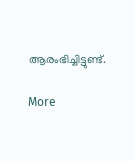ആരംഭിച്ചിട്ടുണ്ട്.

More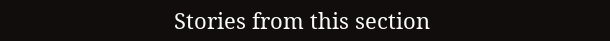Stories from this section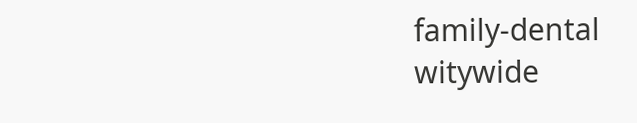family-dental
witywide